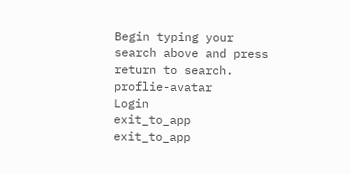Begin typing your search above and press return to search.
proflie-avatar
Login
exit_to_app
exit_to_app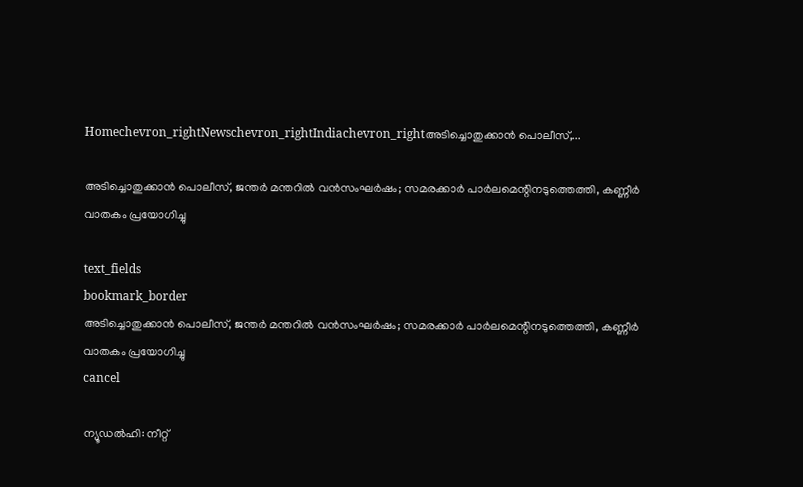Homechevron_rightNewschevron_rightIndiachevron_rightഅടിച്ചൊതുക്കാൻ പൊലീസ്,...

അടിച്ചൊതുക്കാൻ പൊലീസ്, ജന്തർ മന്തറിൽ വൻസംഘർഷം; സമരക്കാർ പാർലമെന്റിനടുത്തെത്തി, കണ്ണീർ വാതകം പ്രയോഗിച്ചു

text_fields
bookmark_border
അടിച്ചൊതുക്കാൻ പൊലീസ്, ജന്തർ മന്തറിൽ വൻസംഘർഷം; സമരക്കാർ പാർലമെന്റിനടുത്തെത്തി, കണ്ണീർ വാതകം പ്രയോഗിച്ചു
cancel

ന്യൂഡൽഹി: നീറ്റ്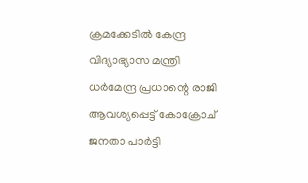ക്രമക്കേടിൽ കേന്ദ്ര വിദ്യാഭ്യാസ മന്ത്രി ധർമേന്ദ്ര പ്രധാന്റെ രാജി ആവശ്യപ്പെട്ട് കോക്രോച് ജനതാ പാർട്ടി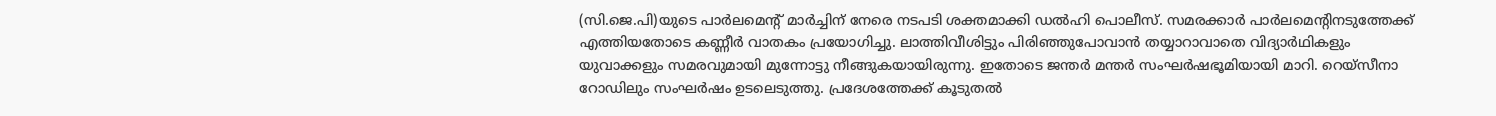(സി.ജെ.പി)യുടെ പാർലമെന്റ് മാർച്ചിന് നേരെ നടപടി ശക്തമാക്കി ഡൽഹി പൊലീസ്. സമരക്കാർ പാർലമെന്റിനടുത്തേക്ക് എത്തിയതോടെ കണ്ണീർ വാതകം പ്രയോഗിച്ചു. ലാത്തിവീശിട്ടും പിരിഞ്ഞുപോവാൻ തയ്യാറാവാതെ വിദ്യാർഥികളും യുവാക്കളും സമരവുമായി മുന്നോട്ടു നീങ്ങുകയായിരുന്നു. ഇതോടെ ജന്തർ മന്തർ സംഘർഷഭൂമിയായി മാറി. റെയ്സീനാ റോഡിലും സംഘർഷം ഉടലെടുത്തു. പ്രദേശത്തേക്ക് കൂടുതൽ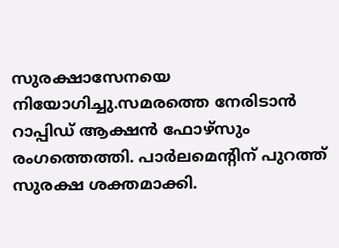സുരക്ഷാസേനയെ നിയോഗിച്ചു.സമരത്തെ നേരിടാൻ റാപ്പിഡ് ആക്ഷൻ ഫോഴ്സും രംഗത്തെത്തി. പാർലമെന്റിന് പുറത്ത് സുരക്ഷ ശക്തമാക്കി.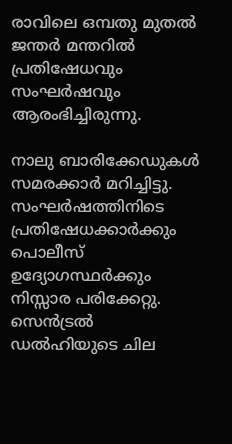രാവിലെ ഒമ്പതു മുതൽ ജന്തർ മന്തറിൽ പ്രതിഷേധവും സംഘർഷവും ആരംഭിച്ചിരുന്നു.

നാലു ബാരിക്കേഡുകൾ സമരക്കാർ മറിച്ചിട്ടു. സംഘർഷത്തിനിടെ പ്രതിഷേധക്കാർക്കും പൊലീസ് ഉദ്യോഗസ്ഥർക്കും നിസ്സാര പരിക്കേറ്റു. സെൻട്രൽ ഡൽഹിയുടെ ചില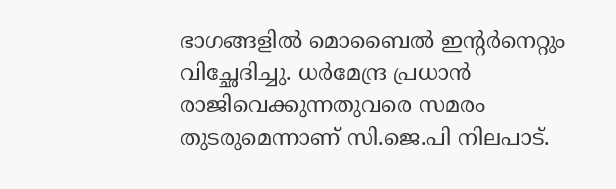ഭാഗങ്ങളിൽ മൊബൈൽ ഇന്റർനെറ്റും വിച്ഛേദിച്ചു. ധർമേന്ദ്ര പ്രധാൻ രാജിവെക്കുന്നതുവരെ സമരം തുടരുമെന്നാണ് സി.ജെ.പി നിലപാട്.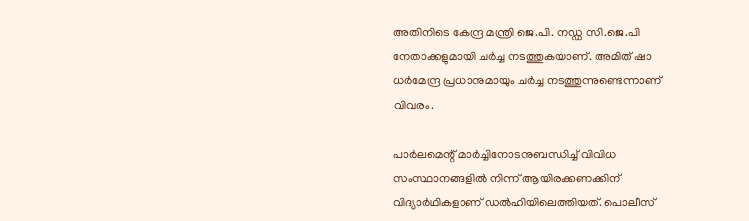അതിനിടെ കേന്ദ്ര മന്ത്രി ജെ.പി. നഡ്ഡ സി.ജെ.പി നേതാക്കളുമായി ചർച്ച നടത്തുകയാണ്. അമിത് ഷാ ധർമേന്ദ്ര പ്രധാനുമായും ചർച്ച നടത്തുന്നുണ്ടെന്നാണ് വിവരം.

പാർലമെന്റ് മാർച്ചിനോടനുബന്ധിച്ച് വിവിധ സംസ്ഥാനങ്ങളിൽ നിന്ന് ആയിരക്കണക്കിന് വിദ്യാർഥികളാണ് ഡൽഹിയിലെത്തിയത്. പൊലീസ്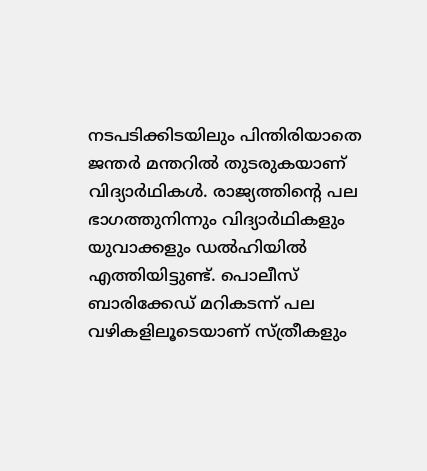നടപടിക്കിടയിലും പിന്തിരിയാതെ ജന്തർ മന്തറിൽ തുടരുകയാണ് വിദ്യാർഥികൾ. രാജ്യത്തിന്റെ പല ഭാഗത്തുനിന്നും വിദ്യാർഥികളും യുവാക്കളും ഡൽഹിയിൽ എത്തിയിട്ടുണ്ട്. പൊലീസ് ബാരിക്കേഡ് മറികടന്ന് പല വഴികളിലൂടെയാണ് സ്ത്രീകളും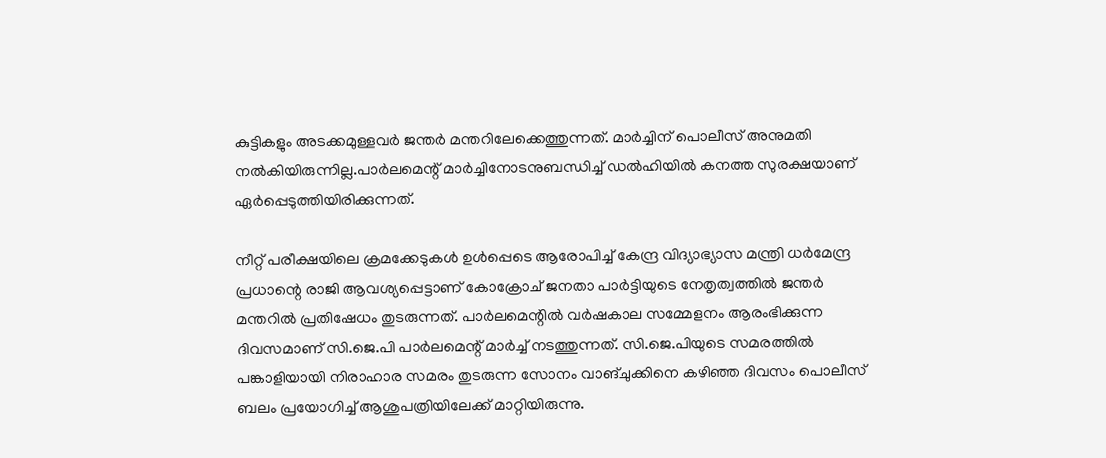കുട്ടികളും അടക്കമുള്ളവർ ജന്തർ മന്തറിലേക്കെത്തുന്നത്. മാർച്ചിന് പൊലീസ് അനുമതി നൽകിയിരുന്നില്ല.പാർലമെന്റ് മാർച്ചിനോടനുബന്ധിച്ച് ഡൽഹിയിൽ കനത്ത സുരക്ഷയാണ് ഏർപ്പെടുത്തിയിരിക്കുന്നത്.

നീറ്റ് പരീക്ഷയിലെ ക്രമക്കേടുകൾ ഉൾപ്പെടെ ആരോപിച്ച് കേന്ദ്ര വിദ്യാഭ്യാസ മന്ത്രി ധർമേന്ദ്ര പ്രധാന്റെ രാജി ആവശ്യപ്പെട്ടാണ് കോക്രോച് ജനതാ പാർട്ടിയുടെ നേതൃത്വത്തിൽ ജന്തർ മന്തറിൽ പ്രതിഷേധം തുടരുന്നത്. പാർലമെന്റിൽ വർഷകാല സമ്മേളനം ആരംഭിക്കുന്ന ദിവസമാണ് സി.ജെ.പി പാർലമെന്റ് മാർച്ച് നടത്തുന്നത്. സി.ജെ.പിയുടെ സമരത്തിൽ പങ്കാളിയായി നിരാഹാര സമരം തുടരുന്ന സോനം വാങ്‌ചുക്കിനെ കഴിഞ്ഞ ദിവസം പൊലീസ് ബലം പ്രയോഗിച്ച് ആശുപത്രിയിലേക്ക് മാറ്റിയിരുന്നു.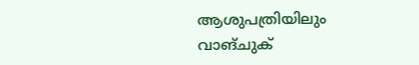ആശുപത്രിയിലും വാങ്‌ചുക്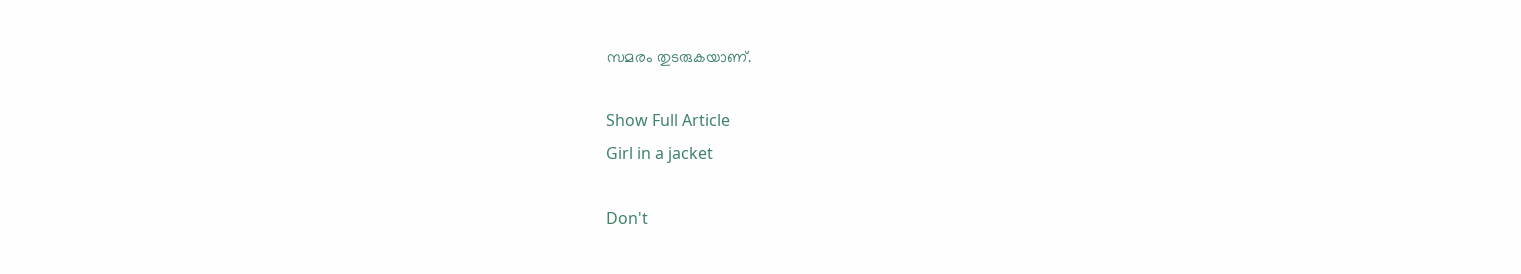സമരം തുടരുകയാണ്.

Show Full Article
Girl in a jacket

Don't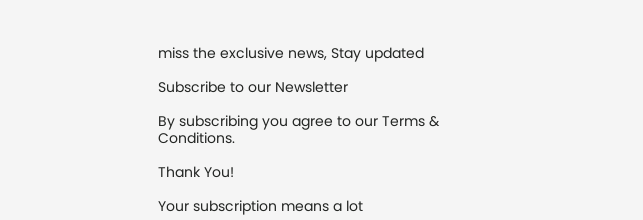miss the exclusive news, Stay updated

Subscribe to our Newsletter

By subscribing you agree to our Terms & Conditions.

Thank You!

Your subscription means a lot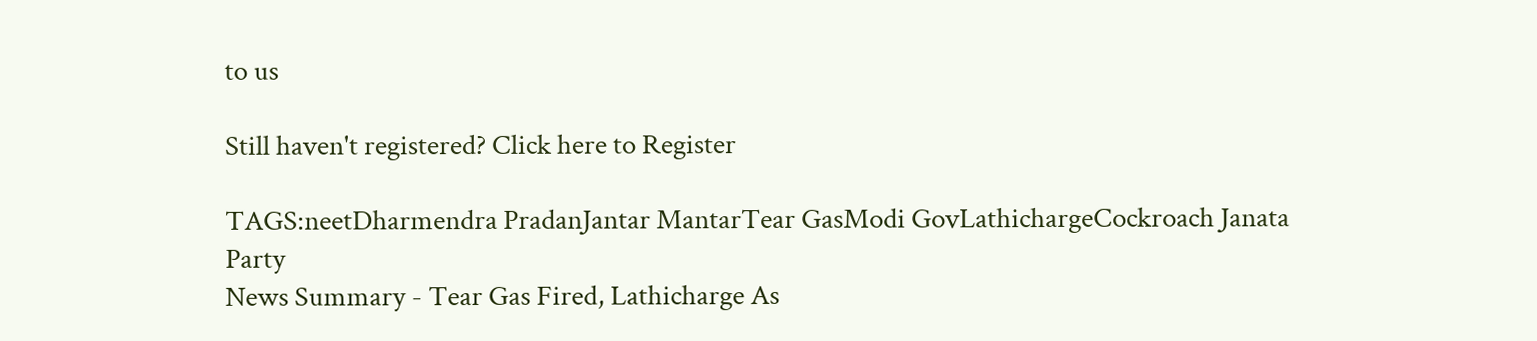to us

Still haven't registered? Click here to Register

TAGS:neetDharmendra PradanJantar MantarTear GasModi GovLathichargeCockroach Janata Party
News Summary - Tear Gas Fired, Lathicharge As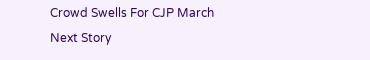Crowd Swells For CJP March
Next Story